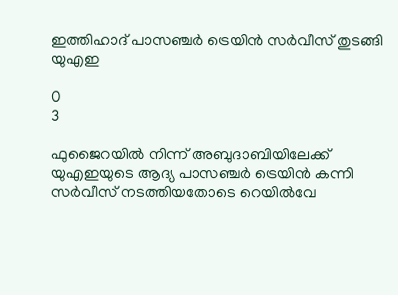ഇത്തിഹാദ് പാസഞ്ചർ ട്രെയിൻ സർവീസ് തുടങ്ങി യുഎഇ

0
3

ഫുജൈറയിൽ നിന്ന് അബുദാബിയിലേക്ക് യുഎഇയുടെ ആദ്യ പാസഞ്ചർ ട്രെയിൻ കന്നി സർവീസ് നടത്തിയതോടെ റെയിൽവേ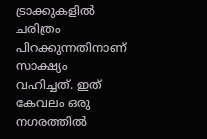ട്രാക്കുകളിൽ ചരിത്രം പിറക്കുന്നതിനാണ് സാക്ഷ്യം വഹിച്ചത്. ഇത് കേവലം ഒരു നഗരത്തിൽ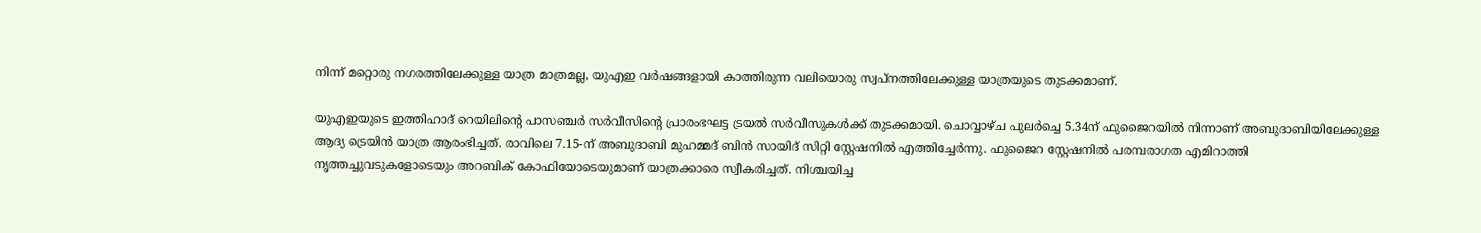നിന്ന് മറ്റൊരു നഗരത്തിലേക്കുള്ള യാത്ര മാത്രമല്ല, യുഎഇ വർഷങ്ങളായി കാത്തിരുന്ന വലിയൊരു സ്വപ്നത്തിലേക്കുള്ള യാത്രയുടെ തുടക്കമാണ്.

യുഎഇയുടെ ഇത്തിഹാദ് റെയിലിന്റെ പാസഞ്ചർ സർവീസിന്റെ പ്രാരംഭഘട്ട ട്രയൽ സർവീസുകൾക്ക് തുടക്കമായി. ചൊവ്വാഴ്ച പുലർച്ചെ 5.34ന് ഫുജൈറയിൽ നിന്നാണ് അബുദാബിയിലേക്കുള്ള ആദ്യ ട്രെയിൻ യാത്ര ആരംഭിച്ചത്. രാവിലെ 7.15-ന് അബുദാബി മുഹമ്മദ് ബിൻ സായിദ് സിറ്റി സ്റ്റേഷനിൽ എത്തിച്ചേർന്നു. ഫുജൈറ സ്റ്റേഷനിൽ പരമ്പരാഗത എമിറാത്തി നൃത്തച്ചുവടുകളോടെയും അറബിക് കോഫിയോടെയുമാണ് യാത്രക്കാരെ സ്വീകരിച്ചത്. നിശ്ചയിച്ച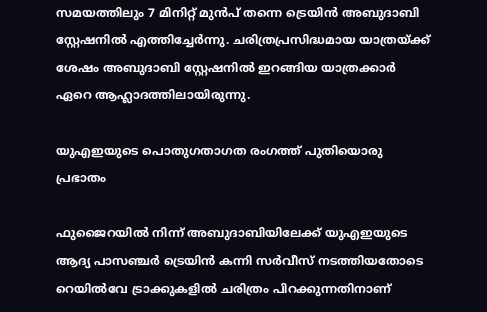സമയത്തിലും 7 മിനിറ്റ് മുൻപ് തന്നെ ട്രെയിൻ അബുദാബി സ്റ്റേഷനിൽ എത്തിച്ചേർന്നു. ചരിത്രപ്രസിദ്ധമായ യാത്രയ്ക്ക് ശേഷം അബുദാബി സ്റ്റേഷനിൽ ഇറങ്ങിയ യാത്രക്കാർ ഏറെ ആഹ്ലാദത്തിലായിരുന്നു.

യുഎഇയുടെ പൊതുഗതാഗത രംഗത്ത് പുതിയൊരു പ്രഭാതം

ഫുജൈറയിൽ നിന്ന് അബുദാബിയിലേക്ക് യുഎഇയുടെ ആദ്യ പാസഞ്ചർ ട്രെയിൻ കന്നി സർവീസ് നടത്തിയതോടെ റെയിൽവേ ട്രാക്കുകളിൽ ചരിത്രം പിറക്കുന്നതിനാണ്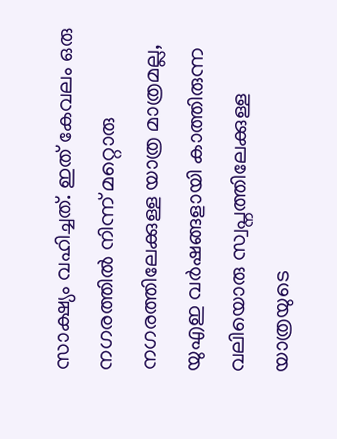സാക്ഷ്യം വഹിച്ചത്. ഇത് കേവലം ഒരു നഗരത്തിൽ നിന്ന് മറ്റൊരു നഗരത്തിലേക്കുള്ള യാത്ര മാത്രമല്ല, യുഎഇ വർഷങ്ങളായി കാത്തിരുന്ന വലിയൊരു സ്വപ്നത്തിലേക്കുള്ള യാത്രയുടെ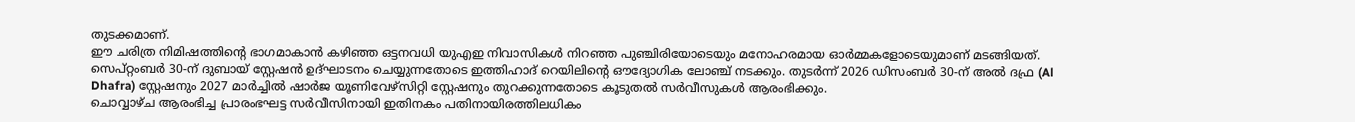തുടക്കമാണ്.
ഈ ചരിത്ര നിമിഷത്തിന്റെ ഭാഗമാകാൻ കഴിഞ്ഞ ഒട്ടനവധി യുഎഇ നിവാസികൾ നിറഞ്ഞ പുഞ്ചിരിയോടെയും മനോഹരമായ ഓർമ്മകളോടെയുമാണ് മടങ്ങിയത്. സെപ്റ്റംബർ 30-ന് ദുബായ് സ്റ്റേഷൻ ഉദ്ഘാടനം ചെയ്യുന്നതോടെ ഇത്തിഹാദ് റെയിലിന്റെ ഔദ്യോഗിക ലോഞ്ച് നടക്കും. തുടർന്ന് 2026 ഡിസംബർ 30-ന് അൽ ദഫ്ര (Al Dhafra) സ്റ്റേഷനും 2027 മാർച്ചിൽ ഷാർജ യൂണിവേഴ്സിറ്റി സ്റ്റേഷനും തുറക്കുന്നതോടെ കൂടുതൽ സർവീസുകൾ ആരംഭിക്കും.
ചൊവ്വാഴ്ച ആരംഭിച്ച പ്രാരംഭഘട്ട സർവീസിനായി ഇതിനകം പതിനായിരത്തിലധികം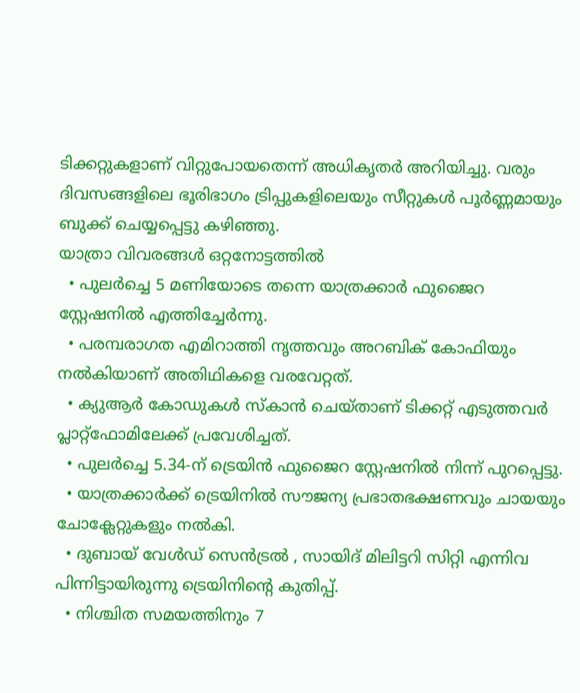ടിക്കറ്റുകളാണ് വിറ്റുപോയതെന്ന് അധികൃതർ അറിയിച്ചു. വരും ദിവസങ്ങളിലെ ഭൂരിഭാഗം ട്രിപ്പുകളിലെയും സീറ്റുകൾ പൂർണ്ണമായും ബുക്ക് ചെയ്യപ്പെട്ടു കഴിഞ്ഞു.
യാത്രാ വിവരങ്ങൾ ഒറ്റനോട്ടത്തിൽ
  • പുലർച്ചെ 5 മണിയോടെ തന്നെ യാത്രക്കാർ ഫുജൈറ സ്റ്റേഷനിൽ എത്തിച്ചേർന്നു.
  • പരമ്പരാഗത എമിറാത്തി നൃത്തവും അറബിക് കോഫിയും നൽകിയാണ് അതിഥികളെ വരവേറ്റത്.
  • ക്യുആർ കോഡുകൾ സ്‌കാൻ ചെയ്താണ് ടിക്കറ്റ് എടുത്തവർ പ്ലാറ്റ്‌ഫോമിലേക്ക് പ്രവേശിച്ചത്.
  • പുലർച്ചെ 5.34-ന് ട്രെയിൻ ഫുജൈറ സ്റ്റേഷനിൽ നിന്ന് പുറപ്പെട്ടു.
  • യാത്രക്കാർക്ക് ട്രെയിനിൽ സൗജന്യ പ്രഭാതഭക്ഷണവും ചായയും ചോക്ലേറ്റുകളും നൽകി.
  • ദുബായ് വേൾഡ് സെൻട്രൽ , സായിദ് മിലിട്ടറി സിറ്റി എന്നിവ പിന്നിട്ടായിരുന്നു ട്രെയിനിന്റെ കുതിപ്പ്.
  • നിശ്ചിത സമയത്തിനും 7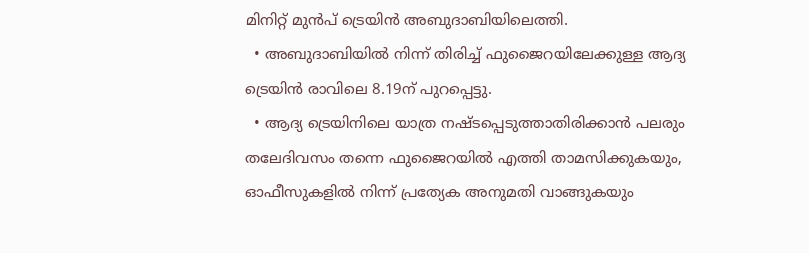മിനിറ്റ് മുൻപ് ട്രെയിൻ അബുദാബിയിലെത്തി.
  • അബുദാബിയിൽ നിന്ന് തിരിച്ച് ഫുജൈറയിലേക്കുള്ള ആദ്യ ട്രെയിൻ രാവിലെ 8.19ന് പുറപ്പെട്ടു.
  • ആദ്യ ട്രെയിനിലെ യാത്ര നഷ്ടപ്പെടുത്താതിരിക്കാൻ പലരും തലേദിവസം തന്നെ ഫുജൈറയിൽ എത്തി താമസിക്കുകയും, ഓഫീസുകളിൽ നിന്ന് പ്രത്യേക അനുമതി വാങ്ങുകയും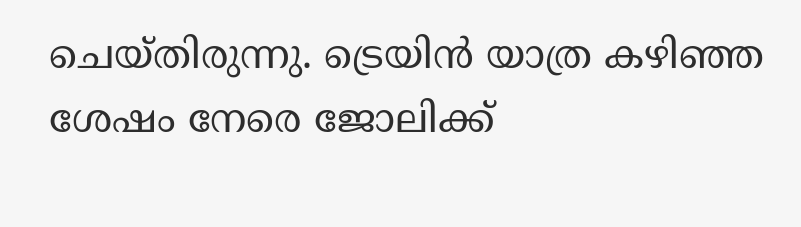ചെയ്തിരുന്നു. ട്രെയിൻ യാത്ര കഴിഞ്ഞ ശേഷം നേരെ ജോലിക്ക്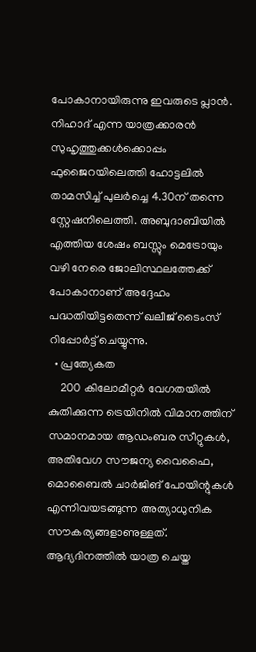പോകാനായിരുന്നു ഇവരുടെ പ്ലാൻ. നിഹാദ് എന്ന യാത്രക്കാരൻ സുഹൃത്തുക്കൾക്കൊപ്പം ഫുജൈറയിലെത്തി ഹോട്ടലിൽ താമസിച്ച് പുലർച്ചെ 4.30ന് തന്നെ സ്റ്റേഷനിലെത്തി. അബുദാബിയിൽ എത്തിയ ശേഷം ബസ്സും മെട്രോയും വഴി നേരെ ജോലിസ്ഥലത്തേക്ക് പോകാനാണ് അദ്ദേഹം പദ്ധതിയിട്ടതെന്ന് ഖലീജ് ടൈംസ് റിപ്പോർട്ട് ചെയ്യുന്നു.
  • പ്രത്യേകത
    200 കിലോമീറ്റർ വേഗതയിൽ കുതിക്കുന്ന ട്രെയിനിൽ വിമാനത്തിന് സമാനമായ ആഡംബര സീറ്റുകൾ, അതിവേഗ സൗജന്യ വൈഫൈ, മൊബൈൽ ചാർജിങ് പോയിന്റുകൾ എന്നിവയടങ്ങുന്ന അത്യാധുനിക സൗകര്യങ്ങളാണുള്ളത്. ആദ്യദിനത്തിൽ യാത്ര ചെയ്ത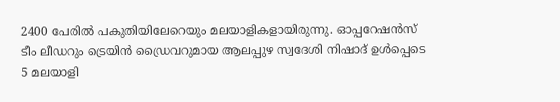2400 പേരിൽ പകുതിയിലേറെയും മലയാളികളായിരുന്നു. ഓപ്പറേഷൻസ് ടീം ലീഡറും ട്രെയിൻ ഡ്രൈവറുമായ ആലപ്പുഴ സ്വദേശി നിഷാദ് ഉൾപ്പെടെ 5 മലയാളി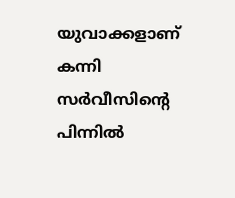യുവാക്കളാണ് കന്നി സർവീസിന്റെ പിന്നിൽ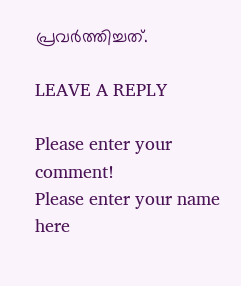പ്രവർത്തിച്ചത്.

LEAVE A REPLY

Please enter your comment!
Please enter your name here